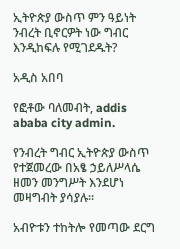ኢትዮጵያ ውስጥ ምን ዓይነት ንብረት ቢኖርዎት ነው ግብር እንዲከፍሉ የሚገደዱት?

አዲስ አበባ

የፎቶው ባለመብት, addis ababa city admin.

የንብረት ግብር ኢትዮጵያ ውስጥ የተጀመረው በአፄ ኃይለሥላሴ ዘመን መንግሥት እንደሆነ መዛግብት ያሳያሉ።

አብዮቱን ተከትሎ የመጣው ደርግ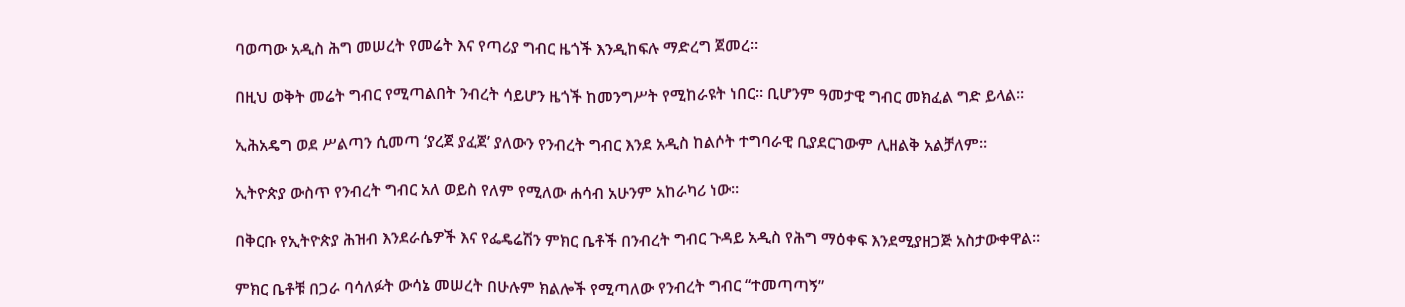ባወጣው አዲስ ሕግ መሠረት የመሬት እና የጣሪያ ግብር ዜጎች እንዲከፍሉ ማድረግ ጀመረ።

በዚህ ወቅት መሬት ግብር የሚጣልበት ንብረት ሳይሆን ዜጎች ከመንግሥት የሚከራዩት ነበር። ቢሆንም ዓመታዊ ግብር መክፈል ግድ ይላል።

ኢሕአዴግ ወደ ሥልጣን ሲመጣ ‘ያረጀ ያፈጀ’ ያለውን የንብረት ግብር እንደ አዲስ ከልሶት ተግባራዊ ቢያደርገውም ሊዘልቅ አልቻለም።

ኢትዮጵያ ውስጥ የንብረት ግብር አለ ወይስ የለም የሚለው ሐሳብ አሁንም አከራካሪ ነው።

በቅርቡ የኢትዮጵያ ሕዝብ እንደራሴዎች እና የፌዴሬሽን ምክር ቤቶች በንብረት ግብር ጉዳይ አዲስ የሕግ ማዕቀፍ እንደሚያዘጋጅ አስታውቀዋል።

ምክር ቤቶቹ በጋራ ባሳለፉት ውሳኔ መሠረት በሁሉም ክልሎች የሚጣለው የንብረት ግብር “ተመጣጣኝ”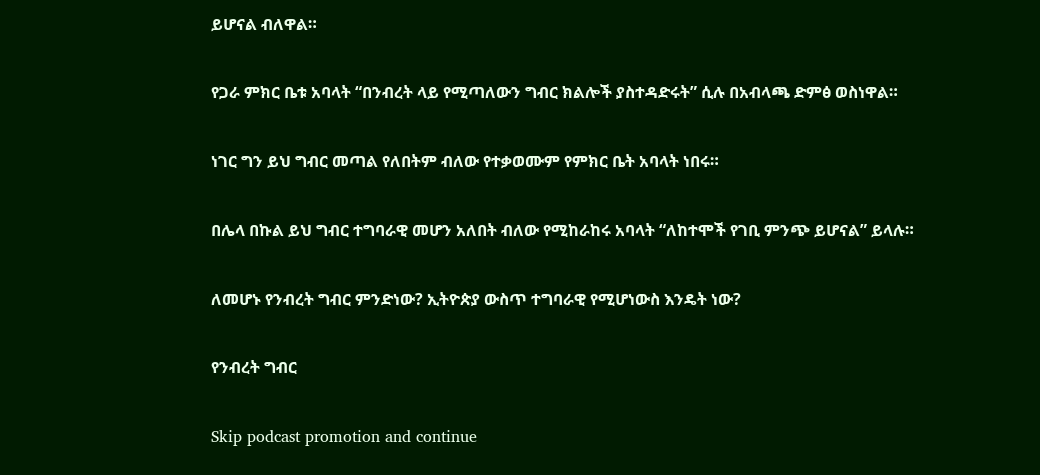ይሆናል ብለዋል።

የጋራ ምክር ቤቱ አባላት “በንብረት ላይ የሚጣለውን ግብር ክልሎች ያስተዳድሩት” ሲሉ በአብላጫ ድምፅ ወስነዋል።

ነገር ግን ይህ ግብር መጣል የለበትም ብለው የተቃወሙም የምክር ቤት አባላት ነበሩ።

በሌላ በኩል ይህ ግብር ተግባራዊ መሆን አለበት ብለው የሚከራከሩ አባላት “ለከተሞች የገቢ ምንጭ ይሆናል” ይላሉ።

ለመሆኑ የንብረት ግብር ምንድነው? ኢትዮጵያ ውስጥ ተግባራዊ የሚሆነውስ እንዴት ነው?

የንብረት ግብር

Skip podcast promotion and continue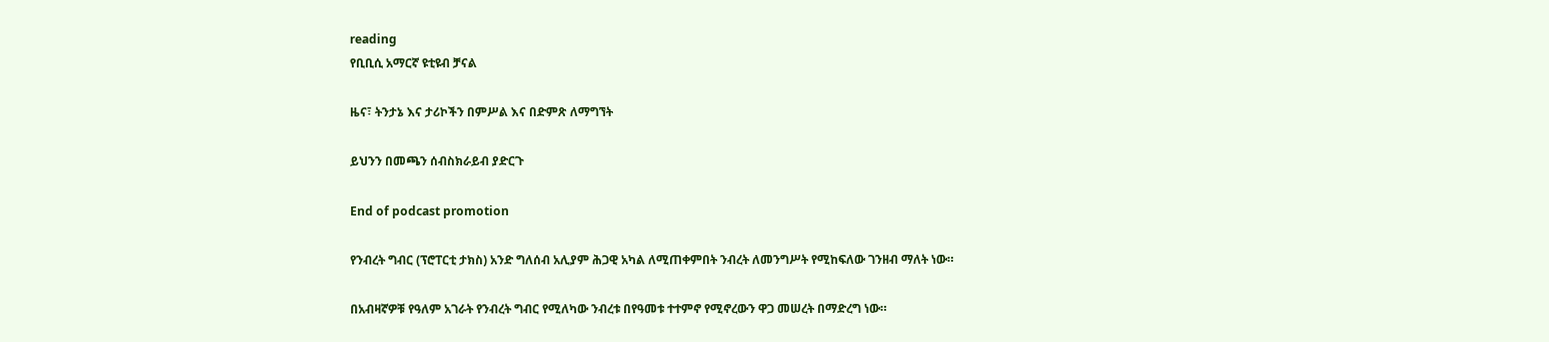reading
የቢቢሲ አማርኛ ዩቲዩብ ቻናል

ዜና፣ ትንታኔ እና ታሪኮችን በምሥል እና በድምጽ ለማግኘት

ይህንን በመጫን ሰብስክራይብ ያድርጉ

End of podcast promotion

የንብረት ግብር (ፕሮፐርቲ ታክስ) አንድ ግለሰብ አሊያም ሕጋዊ አካል ለሚጠቀምበት ንብረት ለመንግሥት የሚከፍለው ገንዘብ ማለት ነው።

በአብዛኛዎቹ የዓለም አገራት የንብረት ግብር የሚለካው ንብረቱ በየዓመቱ ተተምኖ የሚኖረውን ዋጋ መሠረት በማድረግ ነው።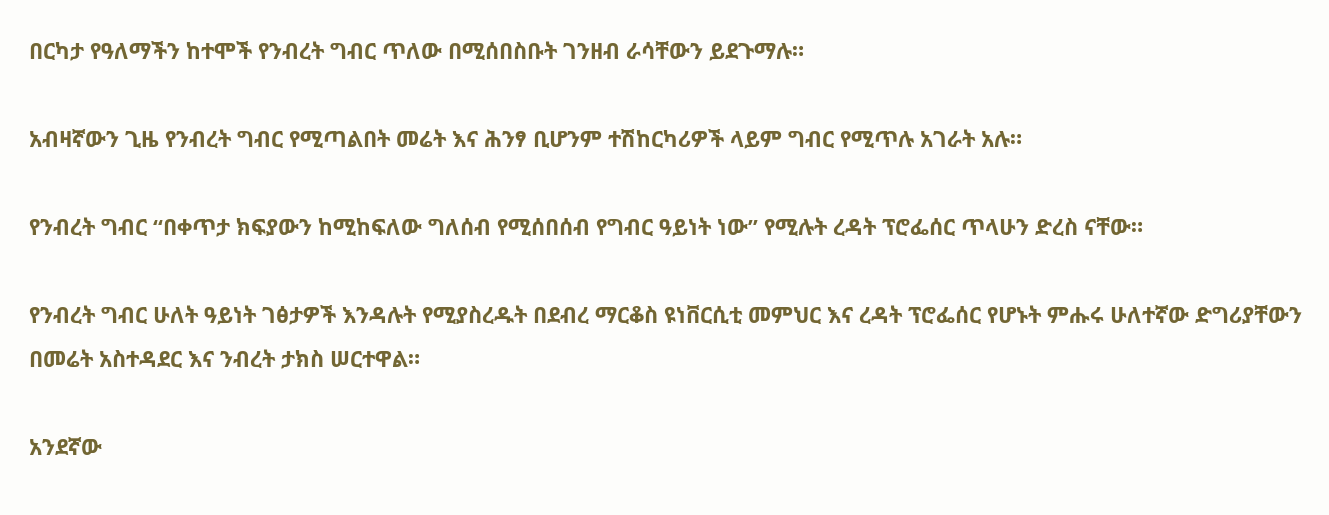በርካታ የዓለማችን ከተሞች የንብረት ግብር ጥለው በሚሰበስቡት ገንዘብ ራሳቸውን ይደጉማሉ።

አብዛኛውን ጊዜ የንብረት ግብር የሚጣልበት መሬት እና ሕንፃ ቢሆንም ተሽከርካሪዎች ላይም ግብር የሚጥሉ አገራት አሉ።

የንብረት ግብር “በቀጥታ ክፍያውን ከሚከፍለው ግለሰብ የሚሰበሰብ የግብር ዓይነት ነው” የሚሉት ረዳት ፕሮፌሰር ጥላሁን ድረስ ናቸው።

የንብረት ግብር ሁለት ዓይነት ገፅታዎች እንዳሉት የሚያስረዱት በደብረ ማርቆስ ዩነቨርሲቲ መምህር እና ረዳት ፕሮፌሰር የሆኑት ምሑሩ ሁለተኛው ድግሪያቸውን በመሬት አስተዳደር እና ንብረት ታክስ ሠርተዋል።

አንደኛው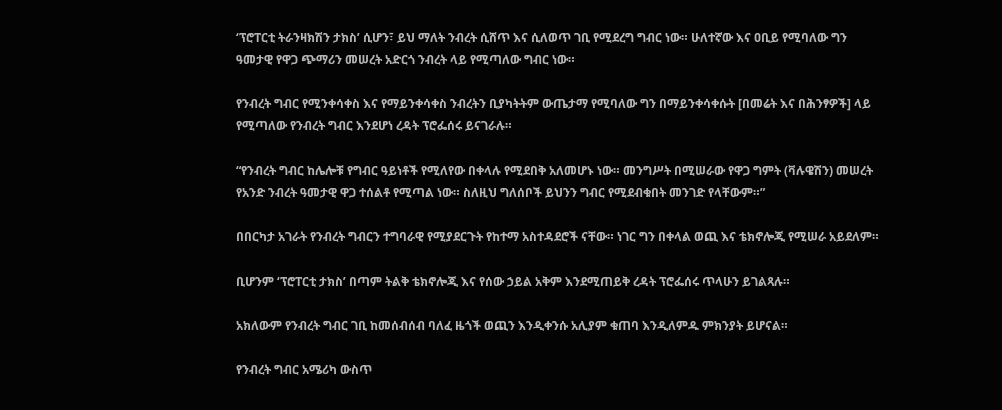‘ፕሮፐርቲ ትራንዛክሽን ታክስ’ ሲሆን፣ ይህ ማለት ንብረት ሲሸጥ እና ሲለወጥ ገቢ የሚደረግ ግብር ነው። ሁለተኛው እና ዐቢይ የሚባለው ግን ዓመታዊ የዋጋ ጭማሪን መሠረት አድርጎ ንብረት ላይ የሚጣለው ግብር ነው።

የንብረት ግብር የሚንቀሳቀስ እና የማይንቀሳቀስ ንብረትን ቢያካትትም ውጤታማ የሚባለው ግን በማይንቀሳቀሱት [በመሬት እና በሕንፃዎች] ላይ የሚጣለው የንብረት ግብር እንደሆነ ረዳት ፕሮፌሰሩ ይናገራሉ።

“የንብረት ግብር ከሌሎቹ የግብር ዓይነቶች የሚለየው በቀላሉ የሚደበቅ አለመሆኑ ነው። መንግሥት በሚሠራው የዋጋ ግምት (ቫሉዌሽን) መሠረት የአንድ ንብረት ዓመታዊ ዋጋ ተሰልቶ የሚጣል ነው። ስለዚህ ግለሰቦች ይህንን ግብር የሚደብቁበት መንገድ የላቸውም።”

በበርካታ አገራት የንብረት ግብርን ተግባራዊ የሚያደርጉት የከተማ አስተዳደሮች ናቸው። ነገር ግን በቀላል ወጪ እና ቴክኖሎጂ የሚሠራ አይደለም።

ቢሆንም ‘ፕሮፐርቲ ታክስ’ በጣም ትልቅ ቴክኖሎጂ እና የሰው ኃይል አቅም እንደሚጠይቅ ረዳት ፕሮፌሰሩ ጥላሁን ይገልጻሉ።

አክለውም የንብረት ግብር ገቢ ከመሰብሰብ ባለፈ ዜጎች ወጪን እንዲቀንሱ አሊያም ቁጠባ እንዲለምዱ ምክንያት ይሆናል።

የንብረት ግብር አሜሪካ ውስጥ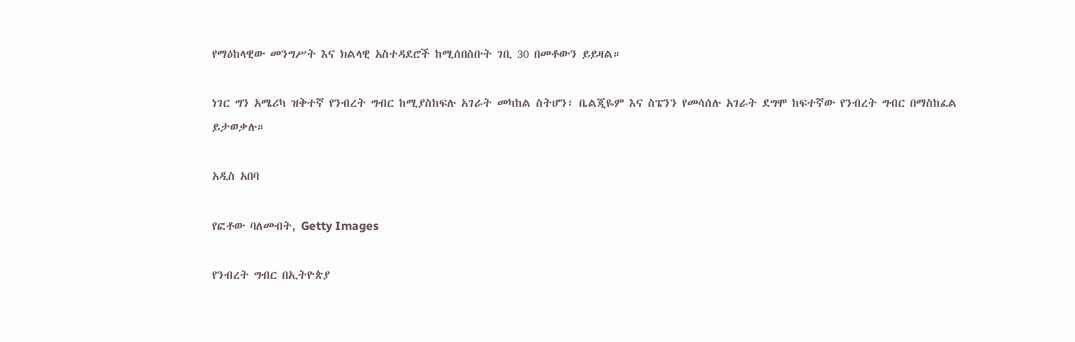የማዕከላዊው መንግሥት እና ክልላዊ አስተዳደሮች ከሚሰበስቡት ገቢ 30 በመቶውን ይይዛል።

ነገር ግን አሜሪካ ዝቅተኛ የንብረት ግብር ከሚያስከፍሉ አገራት መካከል ስትሆን፣ ቤልጂዬም እና ስፔንን የመሳሰሉ አገራት ደግሞ ከፍተኛው የንብረት ግብር በማስከፈል ይታወቃሉ።

አዲስ አበባ

የፎቶው ባለመብት, Getty Images

የንብረት ግብር በኢትዮጵያ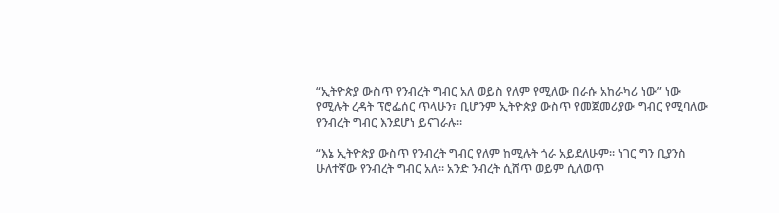“ኢትዮጵያ ውስጥ የንብረት ግብር አለ ወይስ የለም የሚለው በራሱ አከራካሪ ነው” ነው የሚሉት ረዳት ፕሮፌሰር ጥላሁን፣ ቢሆንም ኢትዮጵያ ውስጥ የመጀመሪያው ግብር የሚባለው የንብረት ግብር እንደሆነ ይናገራሉ።

“እኔ ኢትዮጵያ ውስጥ የንብረት ግብር የለም ከሚሉት ጎራ አይደለሁም። ነገር ግን ቢያንስ ሁለተኛው የንብረት ግብር አለ። አንድ ንብረት ሲሸጥ ወይም ሲለወጥ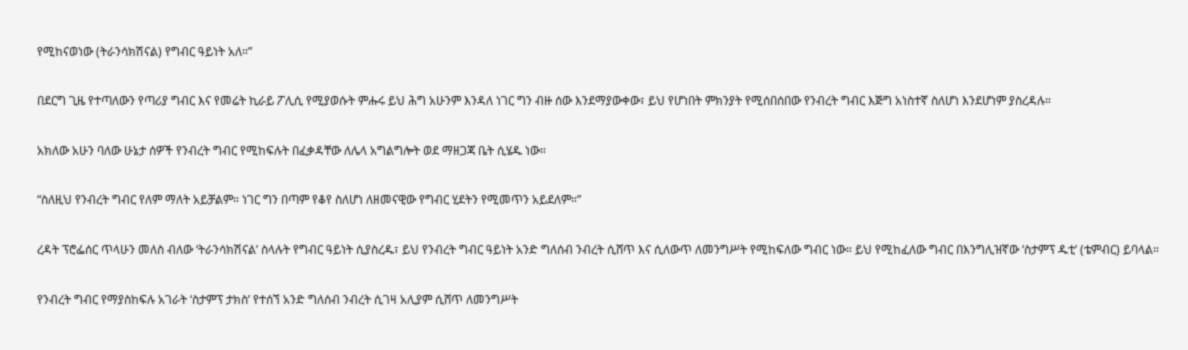የሚከናወነው (ትራንሳክሽናል) የግብር ዓይነት አለ።”

በደርግ ጊዜ የተጣለውን የጣሪያ ግብር እና የመሬት ኪራይ ፖሊሲ የሚያወሱት ምሑሩ ይህ ሕግ አሁንም እንዳለ ነገር ግን ብዙ ሰው እንደማያውቀው፣ ይህ የሆነበት ምክንያት የሚሰበሰበው የንብረት ግብር እጅግ አነስተኛ ስለሆነ እንደሆነም ያስረዳሉ።

አክለው አሁን ባለው ሁኔታ ሰዎች የንብረት ግብር የሚከፍሉት በፈቃዳቸው ለሌላ አግልግሎት ወደ ማዘጋጃ ቤት ሲሄዱ ነው።

“ስለዚህ የንብረት ግብር የለም ማለት አይቻልም። ነገር ግን በጣም የቆየ ስለሆነ ለዘመናዊው የግብር ሂደትን የሚመጥን አይደለም።”

ረዳት ፕሮፌሰር ጥላሁን መለስ ብለው ‘ትራንሳክሽናል’ ስላሉት የግብር ዓይነት ሲያስረዱ፣ ይህ የንብረት ግብር ዓይነት አንድ ግለሰብ ንብረት ሲሸጥ እና ሲለውጥ ለመንግሥት የሚከፍለው ግብር ነው። ይህ የሚከፈለው ግብር በእንግሊዝኛው ‘ስታምፕ ዱቲ’ (ቴምብር) ይባላል።

የንብረት ግብር የማያስከፍሉ አገራት ‘ስታምፕ ታክስ’ የተሰኘ አንድ ግለሰብ ንብረት ሲገዛ አሊያም ሲሸጥ ለመንግሥት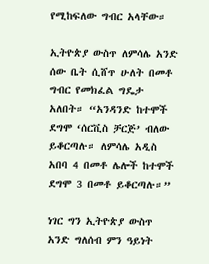የሚከፍለው ግብር አላቸው።

ኢትዮጵያ ውስጥ ለምሳሌ አንድ ሰው ቤት ሲሸጥ ሁለት በመቶ ግብር የመክፈል ግዴታ አለበት። “አንዳንድ ከተሞች ደግሞ ‘ሰርቪስ ቻርጅ’ ብለው ይቆርጣሉ። ለምሳሌ አዲስ አበባ 4 በመቶ ሌሎች ከተሞች ደግሞ 3 በመቶ ይቆርጣሉ።”

ነገር ግን ኢትዮጵያ ውስጥ አንድ ግለሰብ ምን ዓይነት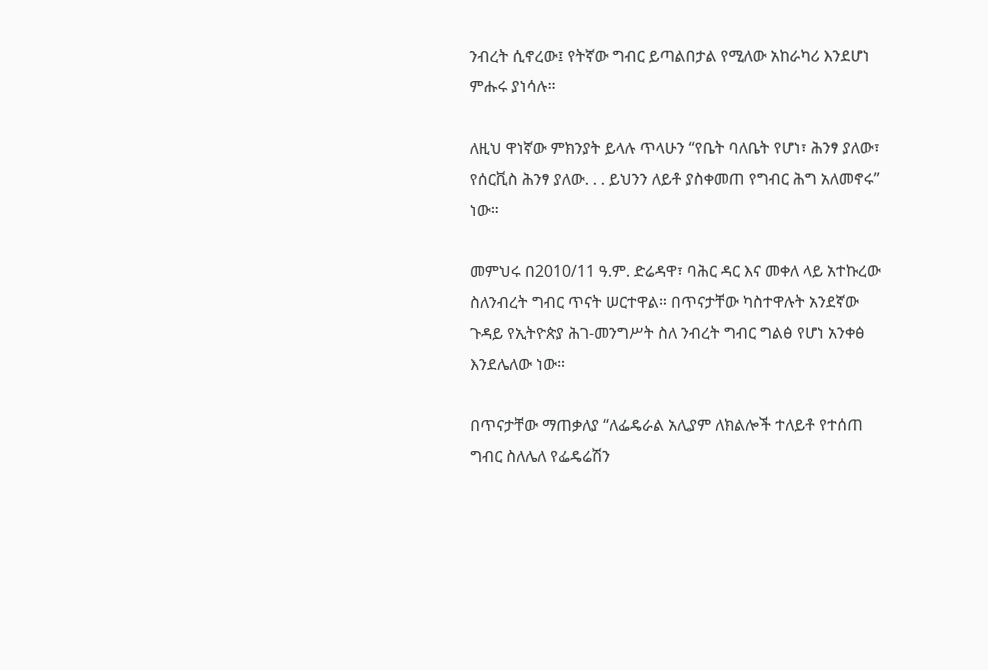ንብረት ሲኖረው፤ የትኛው ግብር ይጣልበታል የሚለው አከራካሪ እንደሆነ ምሑሩ ያነሳሉ።

ለዚህ ዋነኛው ምክንያት ይላሉ ጥላሁን “የቤት ባለቤት የሆነ፣ ሕንፃ ያለው፣ የሰርቪስ ሕንፃ ያለው. . . ይህንን ለይቶ ያስቀመጠ የግብር ሕግ አለመኖሩ” ነው።

መምህሩ በ2010/11 ዓ.ም. ድሬዳዋ፣ ባሕር ዳር እና መቀለ ላይ አተኩረው ስለንብረት ግብር ጥናት ሠርተዋል። በጥናታቸው ካስተዋሉት አንደኛው ጉዳይ የኢትዮጵያ ሕገ-መንግሥት ስለ ንብረት ግብር ግልፅ የሆነ አንቀፅ እንደሌለው ነው።

በጥናታቸው ማጠቃለያ “ለፌዴራል አሊያም ለክልሎች ተለይቶ የተሰጠ ግብር ስለሌለ የፌዴሬሽን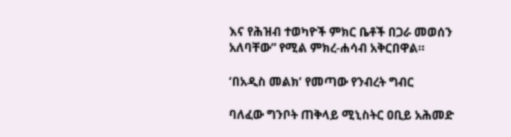እና የሕዝብ ተወካዮች ምክር ቤቶች በጋራ መወሰን አለባቸው” የሚል ምክረ-ሐሳብ አቅርበዋል።

‘በአዲስ መልክ’ የመጣው የንብረት ግብር

ባለፈው ግንቦት ጠቅላይ ሚኒስትር ዐቢይ አሕመድ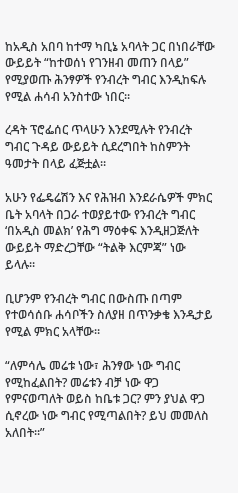ከአዲስ አበባ ከተማ ካቢኔ አባላት ጋር በነበራቸው ውይይት “ከተወሰነ የገንዘብ መጠን በላይ” የሚያወጡ ሕንፃዎች የንብረት ግብር እንዲከፍሉ የሚል ሐሳብ አንስተው ነበር።

ረዳት ፕሮፌሰር ጥላሁን እንደሚሉት የንብረት ግብር ጉዳይ ውይይት ሲደረግበት ከስምንት ዓመታት በላይ ፈጅቷል።

አሁን የፌዴሬሽን እና የሕዝብ እንደራሴዎች ምክር ቤት አባላት በጋራ ተወያይተው የንብረት ግብር ‘በአዲስ መልክ’ የሕግ ማዕቀፍ እንዲዘጋጅለት ውይይት ማድረጋቸው “ትልቅ እርምጃ” ነው ይላሉ።

ቢሆንም የንብረት ግብር በውስጡ በጣም የተወሳሰቡ ሐሳቦችን ስለያዘ በጥንቃቄ እንዲታይ የሚል ምክር አላቸው።

“ለምሳሌ መሬቱ ነው፣ ሕንፃው ነው ግብር የሚከፈልበት? መሬቱን ብቻ ነው ዋጋ የምናወጣለት ወይስ ከቤቱ ጋር? ምን ያህል ዋጋ ሲኖረው ነው ግብር የሚጣልበት? ይህ መመለስ አለበት።”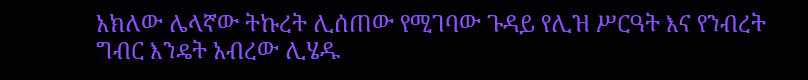አክለው ሌላኛው ትኩረት ሊሰጠው የሚገባው ጉዳይ የሊዝ ሥርዓት እና የንብረት ግብር እንዴት አብረው ሊሄዱ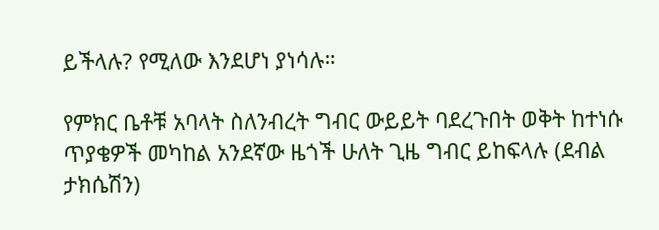ይችላሉ? የሚለው እንደሆነ ያነሳሉ።

የምክር ቤቶቹ አባላት ስለንብረት ግብር ውይይት ባደረጉበት ወቅት ከተነሱ ጥያቄዎች መካከል አንደኛው ዜጎች ሁለት ጊዜ ግብር ይከፍላሉ (ደብል ታክሴሽን)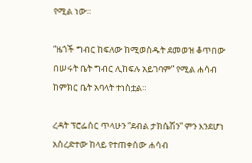የሚል ነው።

“ዜጎች ግብር ከፍለው ከሚወስዱት ደመወዝ ቆጥበው በሠሩት ቤት ግብር ሊከፍሉ አይገባም” የሚል ሐሳብ ከምክር ቤት አባላት ተነስቷል።

ረዳት ፕሮፌሰር ጥላሁን “ደብል ታክሴሽን” ምን እንደሆነ አስረድተው ከላይ የተጠቀሰው ሐሳብ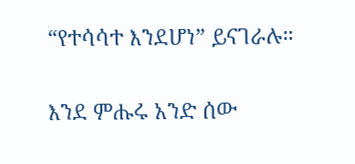“የተሳሳተ እንደሆነ” ይናገራሉ።

እንደ ምሑሩ አንድ ሰው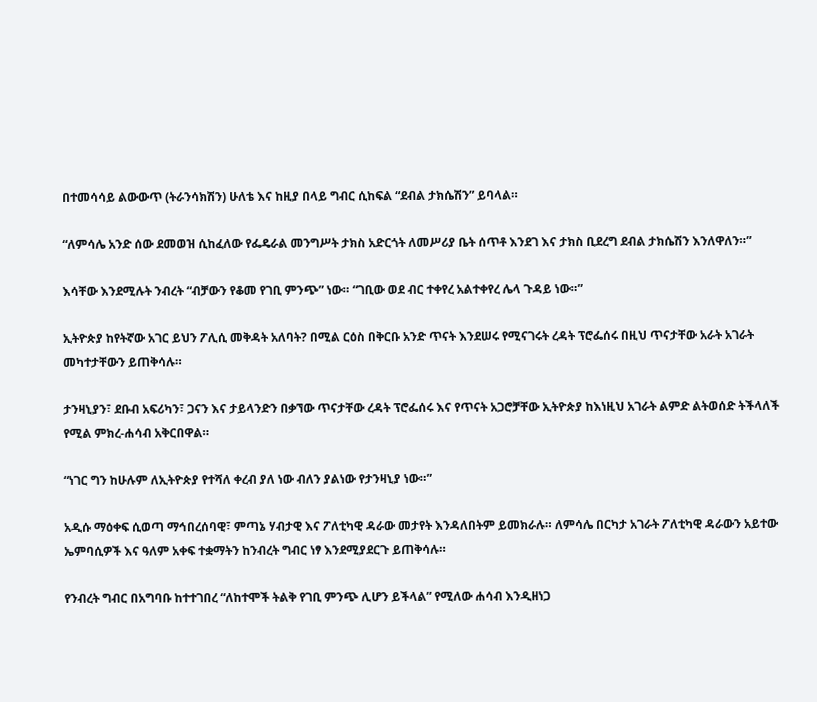በተመሳሳይ ልውውጥ (ትራንሳክሽን) ሁለቴ እና ከዚያ በላይ ግብር ሲከፍል “ደብል ታክሴሽን” ይባላል።

“ለምሳሌ አንድ ሰው ደመወዝ ሲከፈለው የፌዴራል መንግሥት ታክስ አድርጎት ለመሥሪያ ቤት ሰጥቶ እንደገ እና ታክስ ቢደረግ ደብል ታክሴሽን እንለዋለን።”

እሳቸው እንደሚሉት ንብረት “ብቻውን የቆመ የገቢ ምንጭ” ነው። “ገቢው ወደ ብር ተቀየረ አልተቀየረ ሌላ ጉዳይ ነው።”

ኢትዮጵያ ከየትኛው አገር ይህን ፖሊሲ መቅዳት አለባት? በሚል ርዕስ በቅርቡ አንድ ጥናት እንደሠሩ የሚናገሩት ረዳት ፕሮፌሰሩ በዚህ ጥናታቸው አራት አገራት መካተታቸውን ይጠቅሳሉ።

ታንዛኒያን፣ ደቡብ አፍሪካን፣ ጋናን እና ታይላንድን በቃኘው ጥናታቸው ረዳት ፕሮፌሰሩ እና የጥናት አጋሮቻቸው ኢትዮጵያ ከእነዚህ አገራት ልምድ ልትወሰድ ትችላለች የሚል ምክረ-ሐሳብ አቅርበዋል።

“ነገር ግን ከሁሉም ለኢትዮጵያ የተሻለ ቀረብ ያለ ነው ብለን ያልነው የታንዛኒያ ነው።”

አዲሱ ማዕቀፍ ሲወጣ ማኅበረሰባዊ፣ ምጣኔ ሃብታዊ እና ፖለቲካዊ ዳራው መታየት እንዳለበትም ይመክራሉ። ለምሳሌ በርካታ አገራት ፖለቲካዊ ዳራውን አይተው ኤምባሲዎች እና ዓለም አቀፍ ተቋማትን ከንብረት ግብር ነፃ እንደሚያደርጉ ይጠቅሳሉ።

የንብረት ግብር በአግባቡ ከተተገበረ “ለከተሞች ትልቅ የገቢ ምንጭ ሊሆን ይችላል” የሚለው ሐሳብ እንዲዘነጋ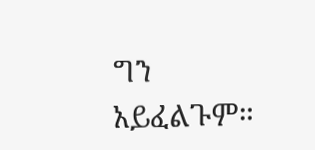ግን አይፈልጉም።